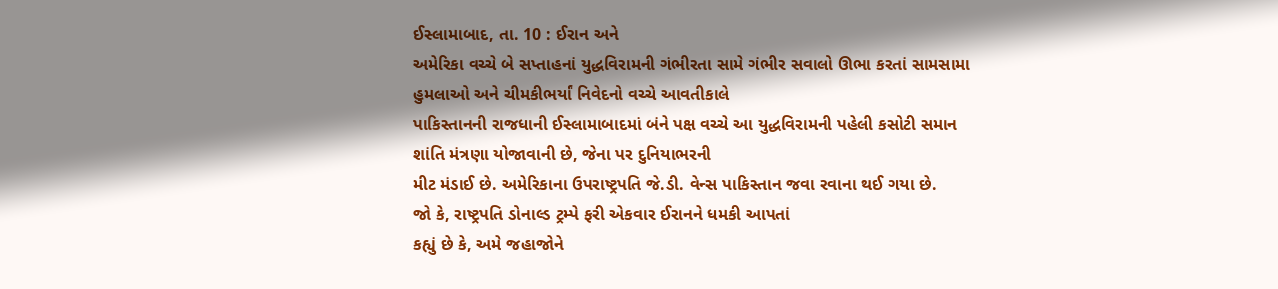ઈસ્લામાબાદ, તા. 10 : ઈરાન અને
અમેરિકા વચ્ચે બે સપ્તાહનાં યુદ્ધવિરામની ગંભીરતા સામે ગંભીર સવાલો ઊભા કરતાં સામસામા
હુમલાઓ અને ચીમકીભર્યાં નિવેદનો વચ્ચે આવતીકાલે
પાકિસ્તાનની રાજધાની ઈસ્લામાબાદમાં બંને પક્ષ વચ્ચે આ યુદ્ધવિરામની પહેલી કસોટી સમાન
શાંતિ મંત્રણા યોજાવાની છે, જેના પર દુનિયાભરની
મીટ મંડાઈ છે. અમેરિકાના ઉપરાષ્ટ્રપતિ જે.ડી. વેન્સ પાકિસ્તાન જવા રવાના થઈ ગયા છે.
જો કે, રાષ્ટ્રપતિ ડોનાલ્ડ ટ્રમ્પે ફરી એકવાર ઈરાનને ધમકી આપતાં
કહ્યું છે કે, અમે જહાજોને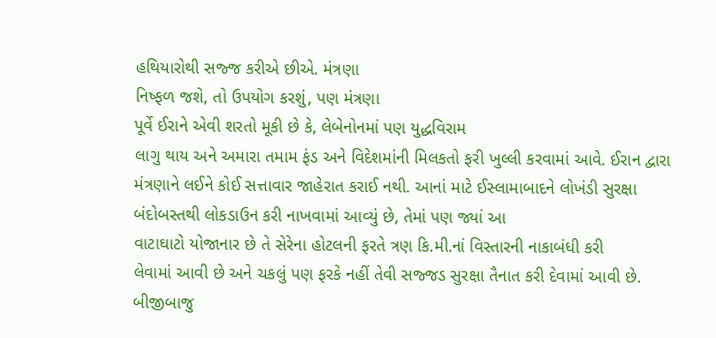હથિયારોથી સજ્જ કરીએ છીએ. મંત્રણા
નિષ્ફળ જશે, તો ઉપયોગ કરશું, પણ મંત્રણા
પૂર્વે ઈરાને એવી શરતો મૂકી છે કે, લેબેનોનમાં પણ યુદ્ધવિરામ
લાગુ થાય અને અમારા તમામ ફંડ અને વિદેશમાંની મિલકતો ફરી ખુલ્લી કરવામાં આવે. ઈરાન દ્વારા
મંત્રણાને લઈને કોઈ સત્તાવાર જાહેરાત કરાઈ નથી. આનાં માટે ઈસ્લામાબાદને લોખંડી સુરક્ષા
બંદોબસ્તથી લોકડાઉન કરી નાખવામાં આવ્યું છે, તેમાં પણ જ્યાં આ
વાટાઘાટો યોજાનાર છે તે સેરેના હોટલની ફરતે ત્રણ કિ.મી.નાં વિસ્તારની નાકાબંધી કરી
લેવામાં આવી છે અને ચકલું પણ ફરકે નહીં તેવી સજ્જડ સુરક્ષા તૈનાત કરી દેવામાં આવી છે.
બીજીબાજુ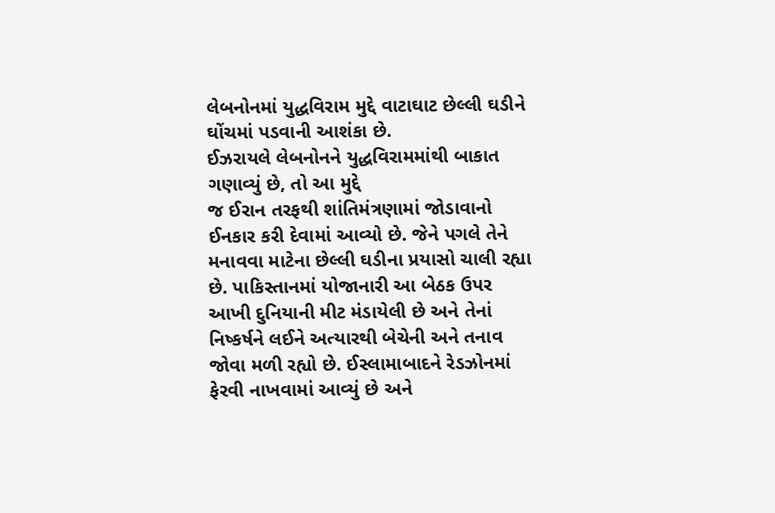લેબનોનમાં યુદ્ધવિરામ મુદ્દે વાટાઘાટ છેલ્લી ઘડીને ઘોંચમાં પડવાની આશંકા છે.
ઈઝરાયલે લેબનોનને યુદ્ધવિરામમાંથી બાકાત ગણાવ્યું છે, તો આ મુદ્દે
જ ઈરાન તરફથી શાંતિમંત્રણામાં જોડાવાનો ઈનકાર કરી દેવામાં આવ્યો છે. જેને પગલે તેને
મનાવવા માટેના છેલ્લી ઘડીના પ્રયાસો ચાલી રહ્યા છે. પાકિસ્તાનમાં યોજાનારી આ બેઠક ઉપર
આખી દુનિયાની મીટ મંડાયેલી છે અને તેનાં નિષ્કર્ષને લઈને અત્યારથી બેચેની અને તનાવ
જોવા મળી રહ્યો છે. ઈસ્લામાબાદને રેડઝોનમાં ફેરવી નાખવામાં આવ્યું છે અને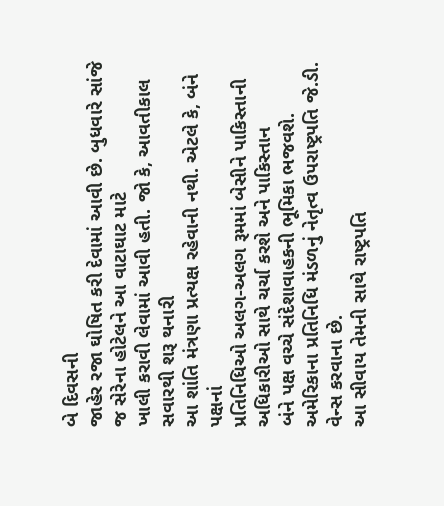બે દિવસની
જાહેર રજા ઘોષિત કરી દેવામાં આવી છે. બુધવારે સાંજે જ સેરેના હોટેલને આ વાટાઘાટ માટે
ખાલી કરાવી લેવામાં આવી હતી. જો કે, આવતીકાલ સવારથી શરૂ થનારી
આ શાંતિ મંત્રણા પ્રત્યક્ષ રહેવાની નથી. એટલે કે, બંને પક્ષનાં
પ્રતિનિધિઓ અલગ-અલગ રૂમમાં બેસીને પાકિસ્તાની અધિકારીઓ સાથે ચર્ચા કરશે અને પાકિસ્તાન
બંને પક્ષ વચ્ચે સંદેશાવાહકની ભૂમિકા ભજવશે.
અમેરિકાના પ્રતિનિધિ મંડળનું નેતૃત્વ ઉપરાષ્ટ્રપતિ જે.ડી. વેન્સ કરવાના છે.
આ સીવાય તેમની સાથે રાષ્ટ્રપતિ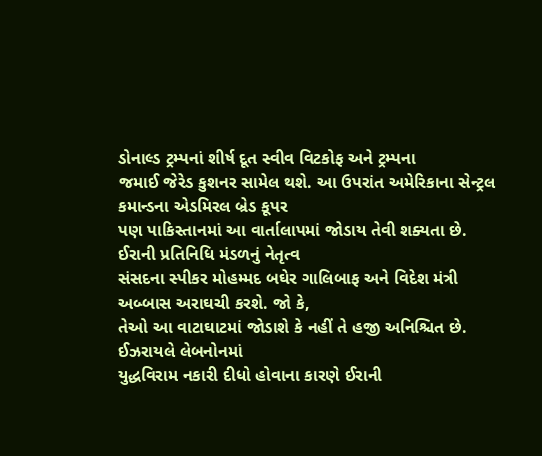ડોનાલ્ડ ટ્રમ્પનાં શીર્ષ દૂત સ્વીવ વિટકોફ અને ટ્રમ્પના
જમાઈ જેરેડ કુશનર સામેલ થશે. આ ઉપરાંત અમેરિકાના સેન્ટ્રલ કમાન્ડના એડમિરલ બ્રેડ કૂપર
પણ પાકિસ્તાનમાં આ વાર્તાલાપમાં જોડાય તેવી શક્યતા છે. ઈરાની પ્રતિનિધિ મંડળનું નેતૃત્વ
સંસદના સ્પીકર મોહમ્મદ બઘેર ગાલિબાફ અને વિદેશ મંત્રી અબ્બાસ અરાઘચી કરશે. જો કે,
તેઓ આ વાટાઘાટમાં જોડાશે કે નહીં તે હજી અનિશ્ચિત છે. ઈઝરાયલે લેબનોનમાં
યુદ્ધવિરામ નકારી દીધો હોવાના કારણે ઈરાની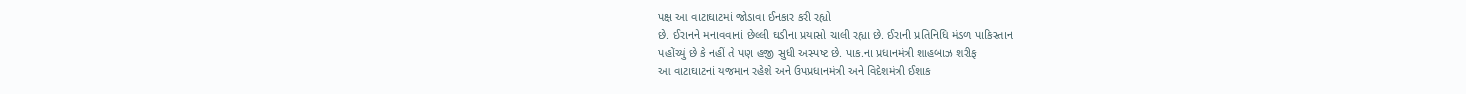પક્ષ આ વાટાઘાટમાં જોડાવા ઈનકાર કરી રહ્યો
છે. ઈરાનને મનાવવાનાં છેલ્લી ઘડીના પ્રયાસો ચાલી રહ્યા છે. ઈરાની પ્રતિનિધિ મંડળ પાકિસ્તાન
પહોંચ્યું છે કે નહીં તે પણ હજી સુધી અસ્પષ્ટ છે. પાક.ના પ્રધાનમંત્રી શાહબાઝ શરીફ
આ વાટાઘાટનાં યજમાન રહેશે અને ઉપપ્રધાનમંત્રી અને વિદેશમંત્રી ઈશાક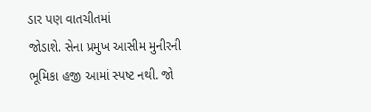ડાર પણ વાતચીતમાં
જોડાશે. સેના પ્રમુખ આસીમ મુનીરની ભૂમિકા હજી આમાં સ્પષ્ટ નથી. જો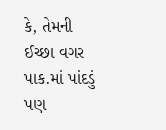કે, તેમની ઈચ્છા વગર પાક.માં પાંદડું પણ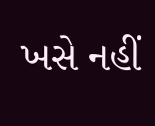ખસે નહીં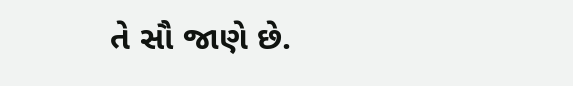તે સૌ જાણે છે.